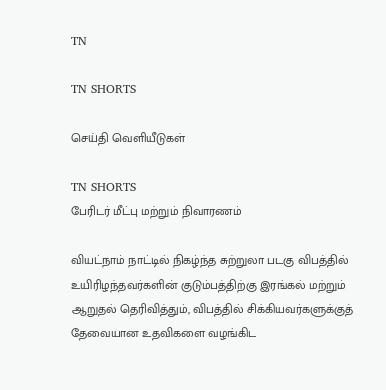TN

TN SHORTS

செய்தி வெளியீடுகள்

TN SHORTS
பேரிடர் மீட்பு மற்றும் நிவாரணம்

வியட்நாம் நாட்டில் நிகழ்ந்த சுற்றுலா படகு விபத்தில் உயிரிழந்தவர்களின் குடும்பத்திற்கு இரங்கல் மற்றும் ஆறுதல் தெரிவித்தும், விபத்தில் சிக்கியவர்களுக்குத் தேவையான உதவிகளை வழங்கிட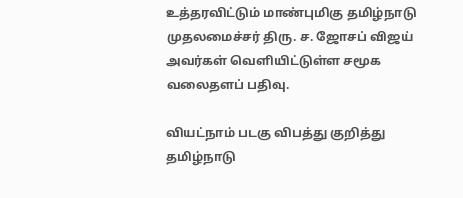உத்தரவிட்டும் மாண்புமிகு தமிழ்நாடு முதலமைச்சர் திரு. ச. ஜோசப் விஜய் அவர்கள் வெளியிட்டுள்ள சமூக வலைதளப் பதிவு.

வியட்நாம் படகு விபத்து குறித்து தமிழ்நாடு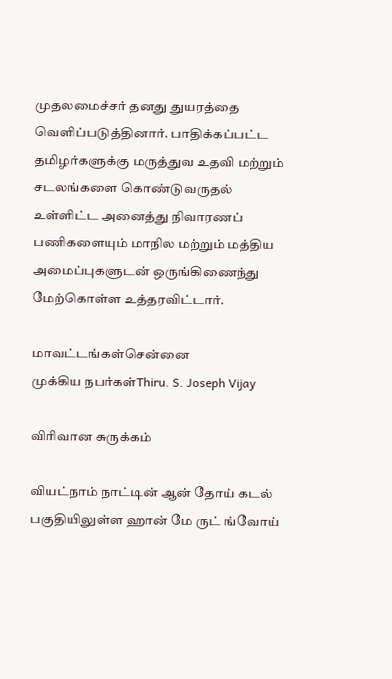முதலமைச்சர் தனது துயரத்தை வெளிப்படுத்தினார். பாதிக்கப்பட்ட தமிழர்களுக்கு மருத்துவ உதவி மற்றும் சடலங்களை கொண்டுவருதல் உள்ளிட்ட அனைத்து நிவாரணப் பணிகளையும் மாநில மற்றும் மத்திய அமைப்புகளுடன் ஒருங்கிணைந்து மேற்கொள்ள உத்தரவிட்டார்.

மாவட்டங்கள்சென்னை
முக்கிய நபர்கள்Thiru. S. Joseph Vijay

விரிவான சுருக்கம்

வியட்நாம் நாட்டின் ஆன் தோய் கடல் பகுதியிலுள்ள ஹான் மே ருட் ங்வோய்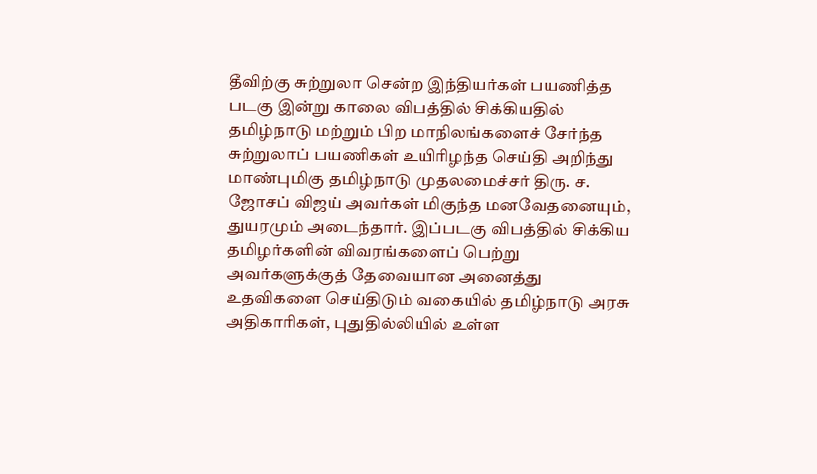தீவிற்கு சுற்றுலா சென்ற இந்தியர்கள் பயணித்த படகு இன்று காலை விபத்தில் சிக்கியதில் தமிழ்நாடு மற்றும் பிற மாநிலங்களைச் சேர்ந்த சுற்றுலாப் பயணிகள் உயிரிழந்த செய்தி அறிந்து மாண்புமிகு தமிழ்நாடு முதலமைச்சர் திரு. ச. ஜோசப் விஜய் அவர்கள் மிகுந்த மனவேதனையும், துயரமும் அடைந்தார். இப்படகு விபத்தில் சிக்கிய தமிழர்களின் விவரங்களைப் பெற்று அவர்களுக்குத் தேவையான அனைத்து உதவிகளை செய்திடும் வகையில் தமிழ்நாடு அரசு அதிகாரிகள், புதுதில்லியில் உள்ள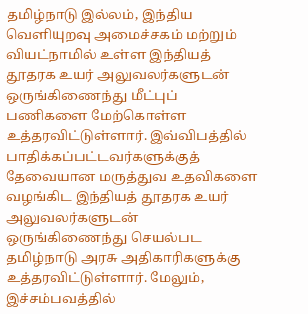தமிழ்நாடு இல்லம், இந்திய வெளியுறவு அமைச்சகம் மற்றும் வியட்நாமில் உள்ள இந்தியத் தூதரக உயர் அலுவலர்களுடன் ஒருங்கிணைந்து மீட்புப் பணிகளை மேற்கொள்ள உத்தரவிட்டுள்ளார். இவ்விபத்தில் பாதிக்கப்பட்டவர்களுக்குத் தேவையான மருத்துவ உதவிகளை வழங்கிட இந்தியத் தூதரக உயர் அலுவலர்களுடன் ஒருங்கிணைந்து செயல்பட தமிழ்நாடு அரசு அதிகாரிகளுக்கு உத்தரவிட்டுள்ளார். மேலும், இச்சம்பவத்தில்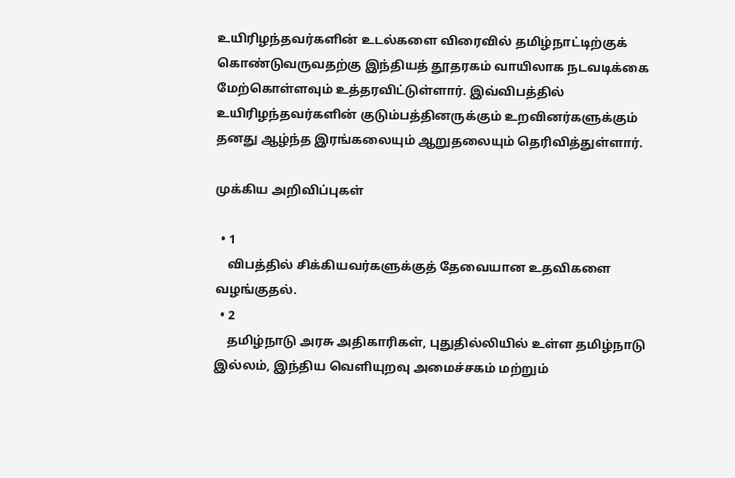உயிரிழந்தவர்களின் உடல்களை விரைவில் தமிழ்நாட்டிற்குக் கொண்டுவருவதற்கு இந்தியத் தூதரகம் வாயிலாக நடவடிக்கை மேற்கொள்ளவும் உத்தரவிட்டுள்ளார். இவ்விபத்தில் உயிரிழந்தவர்களின் குடும்பத்தினருக்கும் உறவினர்களுக்கும் தனது ஆழ்ந்த இரங்கலையும் ஆறுதலையும் தெரிவித்துள்ளார்.

முக்கிய அறிவிப்புகள்

  • 1
    விபத்தில் சிக்கியவர்களுக்குத் தேவையான உதவிகளை வழங்குதல்.
  • 2
    தமிழ்நாடு அரசு அதிகாரிகள், புதுதில்லியில் உள்ள தமிழ்நாடு இல்லம், இந்திய வெளியுறவு அமைச்சகம் மற்றும்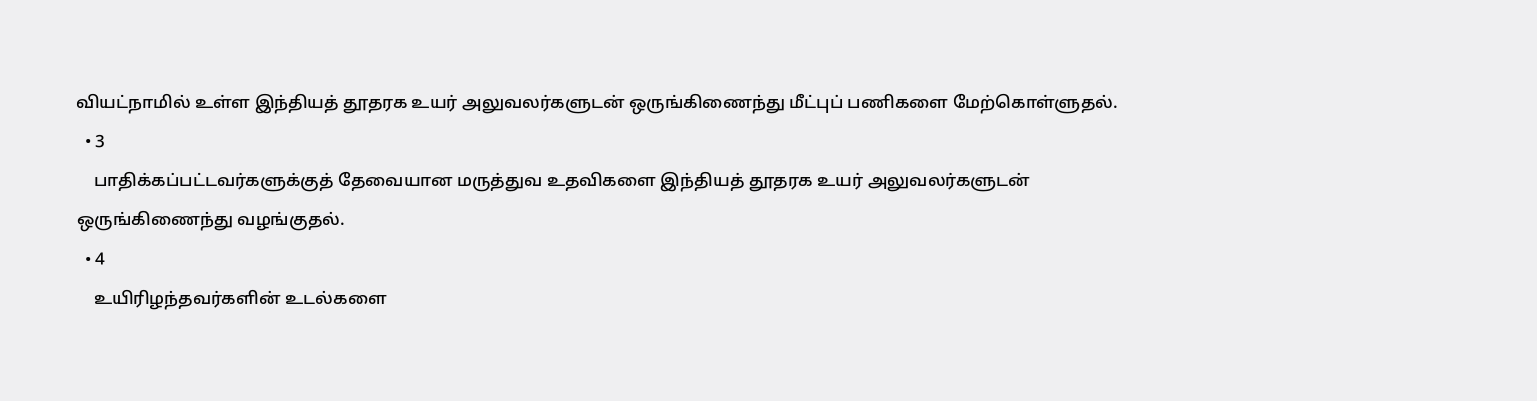வியட்நாமில் உள்ள இந்தியத் தூதரக உயர் அலுவலர்களுடன் ஒருங்கிணைந்து மீட்புப் பணிகளை மேற்கொள்ளுதல்.
  • 3
    பாதிக்கப்பட்டவர்களுக்குத் தேவையான மருத்துவ உதவிகளை இந்தியத் தூதரக உயர் அலுவலர்களுடன் ஒருங்கிணைந்து வழங்குதல்.
  • 4
    உயிரிழந்தவர்களின் உடல்களை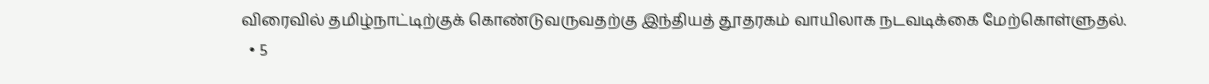விரைவில் தமிழ்நாட்டிற்குக் கொண்டுவருவதற்கு இந்தியத் தூதரகம் வாயிலாக நடவடிக்கை மேற்கொள்ளுதல்.
  • 5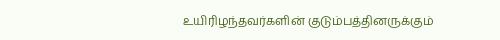உயிரிழந்தவர்களின் குடும்பத்தினருக்கும்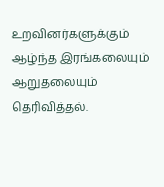உறவினர்களுக்கும் ஆழ்ந்த இரங்கலையும் ஆறுதலையும் தெரிவித்தல்.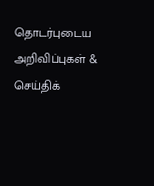தொடர்புடைய அறிவிப்புகள் & செய்திக்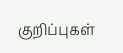குறிப்புகள்